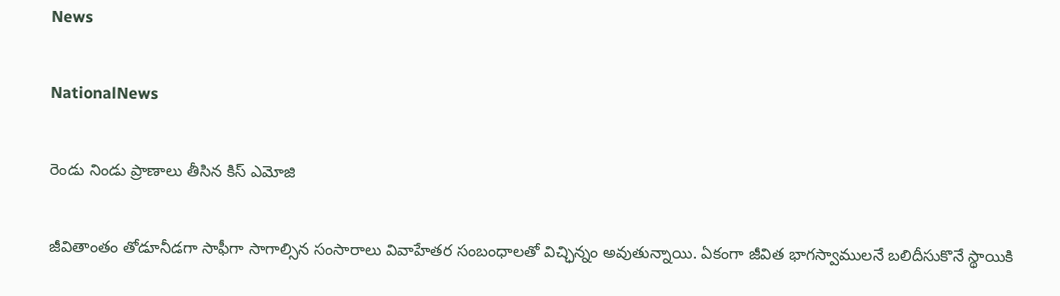News

NationalNews

రెండు నిండు ప్రాణాలు తీసిన కిస్ ఎమోజి

జీవితాంతం తోడూనీడగా సాఫీగా సాగాల్సిన సంసారాలు వివాహేతర సంబంధాలతో విచ్ఛిన్నం అవుతున్నాయి. ఏకంగా జీవిత భాగస్వాములనే బలిదీసుకొనే స్థాయికి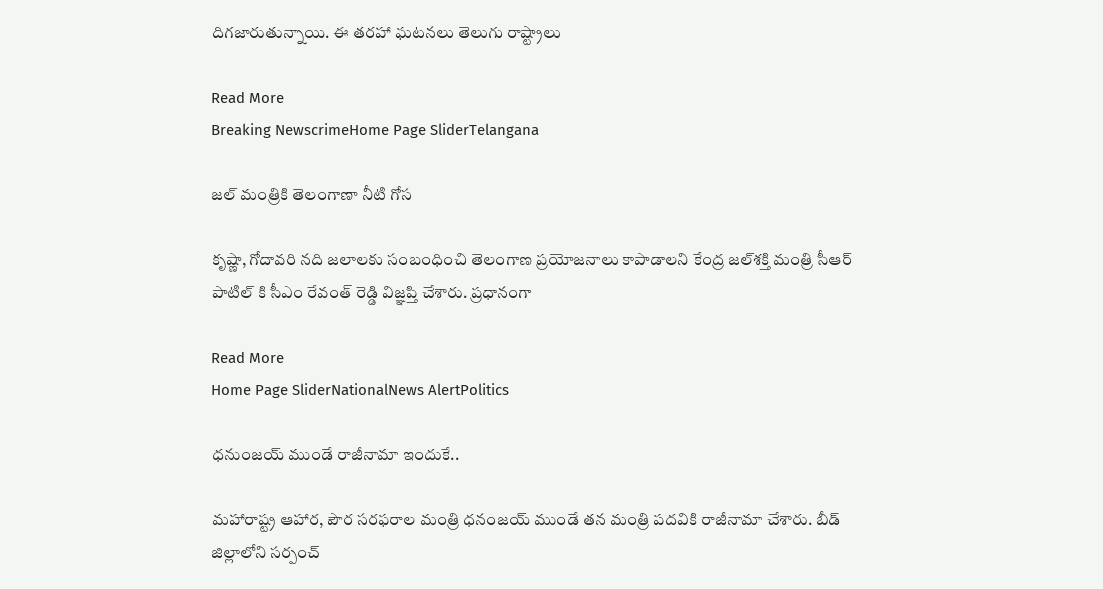దిగజారుతున్నాయి. ఈ తరహా ఘటనలు తెలుగు రాష్ట్రాలు

Read More
Breaking NewscrimeHome Page SliderTelangana

జ‌ల్ మంత్రికి తెలంగాణా నీటి గోస‌

కృష్ణా, గోదావ‌రి న‌ది జ‌లాల‌కు సంబంధించి తెలంగాణ ప్ర‌యోజ‌నాలు కాపాడాల‌ని కేంద్ర జల్‌శక్తి మంత్రి సీఆర్ పాటిల్ కి సీఎం రేవంత్ రెడ్డి విజ్ఞప్తి చేశారు. ప్రధానంగా

Read More
Home Page SliderNationalNews AlertPolitics

ధనుంజయ్ ముండే రాజీనామా ఇందుకే..

మహారాష్ట్ర ఆహార, పౌర సరఫరాల మంత్రి ధనంజయ్ ముండే తన మంత్రి పదవికి రాజీనామా చేశారు. బీడ్ జిల్లాలోని సర్పంచ్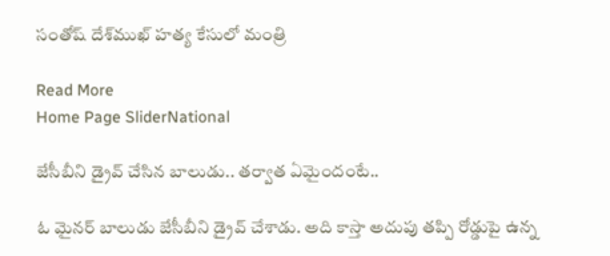సంతోష్ దేశ్‌ముఖ్ హత్య కేసులో మంత్రి

Read More
Home Page SliderNational

జేసీబీని డ్రైవ్‌ చేసిన బాలుడు.. తర్వాత ఏమైందంటే..

ఓ మైనర్ బాలుడు జేసీబీని డ్రైవ్ చేశాడు. అది కాస్తా అదుపు తప్పి రోడ్డుపై ఉన్న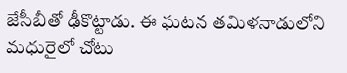జేసీబీతో ఢీకొట్టాడు. ఈ ఘటన తమిళనాడులోని మధురైలో చోటు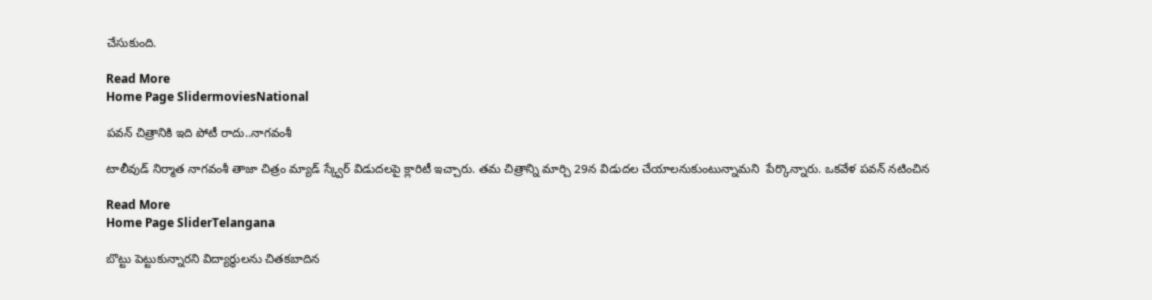చేసుకుంది.

Read More
Home Page SlidermoviesNational

పవన్ చిత్రానికి ఇది పోటీ రాదు..నాగవంశీ

టాలీవుడ్ నిర్మాత నాగవంశీ తాజా చిత్రం మ్యాడ్ స్క్వేర్‌ విడుదలపై క్లారిటీ ఇచ్చారు. తమ చిత్రాన్ని మార్చి 29న విడుదల చేయాలనుకుంటున్నామని  పేర్కొన్నారు. ఒకవేళ పవన్ నటించిన

Read More
Home Page SliderTelangana

బొట్టు పెట్టుకున్నారని విద్యార్థులను చితకబాదిన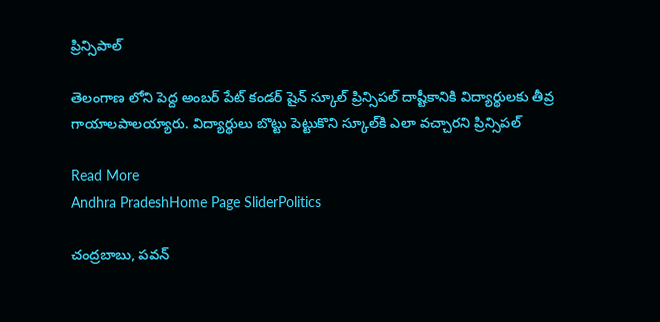ప్రిన్సిపాల్

తెలంగాణ లోని పెద్ద అంబర్ పేట్ కండర్ షైన్ స్కూల్ ప్రిన్సిపల్ దాష్టీకానికి విద్యార్థులకు తీవ్ర గాయాలపాలయ్యారు. విద్యార్థులు బొట్టు పెట్టుకొని స్కూల్‌కి ఎలా వచ్చారని ప్రిన్సిపల్

Read More
Andhra PradeshHome Page SliderPolitics

చంద్రబాబు, పవన్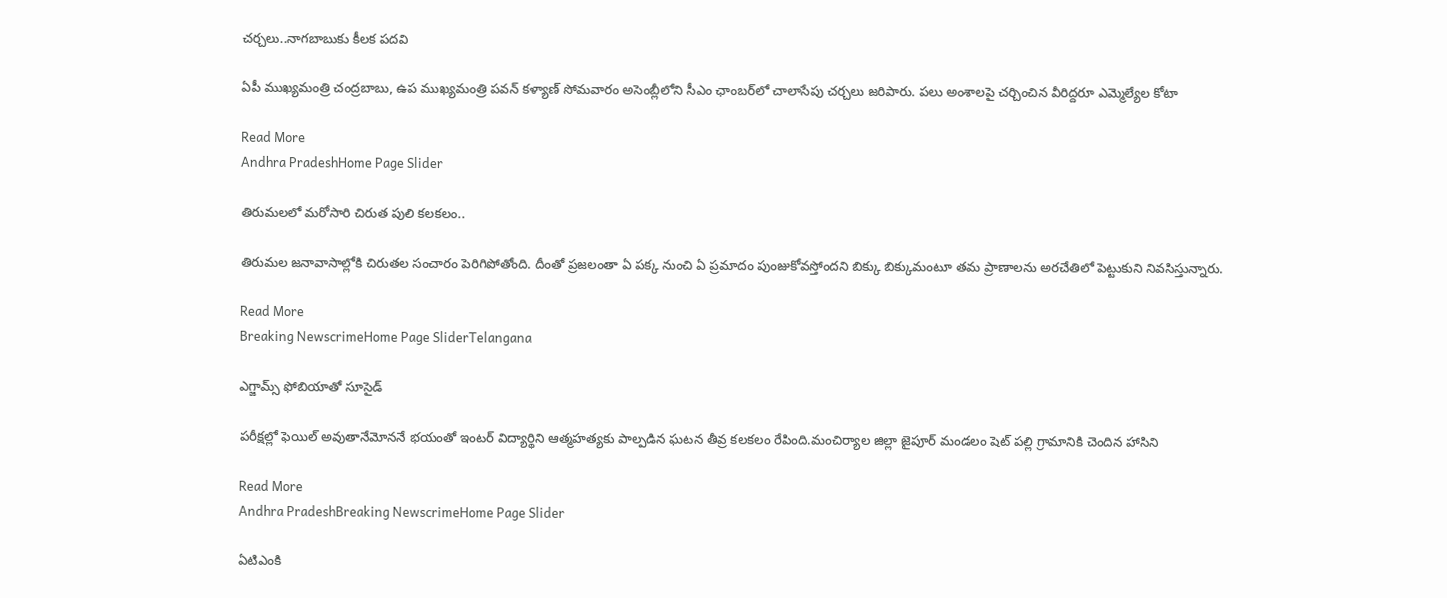చర్చలు..నాగబాబుకు కీలక పదవి

ఏపీ ముఖ్యమంత్రి చంద్రబాబు, ఉప ముఖ్యమంత్రి పవన్ కళ్యాణ్ సోమవారం అసెంబ్లీలోని సీఎం ఛాంబర్‌లో చాలాసేపు చర్చలు జరిపారు. పలు అంశాలపై చర్చించిన వీరిద్దరూ ఎమ్మెల్యేల కోటా

Read More
Andhra PradeshHome Page Slider

తిరుమలలో మరోసారి చిరుత పులి కలకలం..

తిరుమల జనావాసాల్లోకి చిరుతల సంచారం పెరిగిపోతోంది. దీంతో ప్రజలంతా ఏ పక్క నుంచి ఏ ప్రమాదం పుంజుకోవస్తోందని బిక్కు బిక్కుమంటూ తమ ప్రాణాలను అరచేతిలో పెట్టుకుని నివసిస్తున్నారు.

Read More
Breaking NewscrimeHome Page SliderTelangana

ఎగ్జామ్స్ ఫోబియాతో సూసైడ్‌

పరీక్షల్లో ఫెయిల్ అవుతానేమోన‌నే భయంతో ఇంటర్ విద్యార్థిని ఆత్మహత్యకు పాల్ప‌డిన ఘ‌ట‌న తీవ్ర క‌ల‌క‌లం రేపింది.మంచిర్యాల జిల్లా జైపూర్ మండలం షెట్ పల్లి గ్రామానికి చెందిన హాసిని

Read More
Andhra PradeshBreaking NewscrimeHome Page Slider

ఏటిఎంకి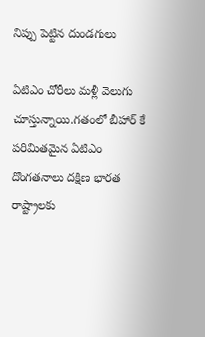నిప్పు పెట్టిన దుండ‌గులు

ఏటిఎం చోరీలు మ‌ళ్లీ వెలుగు చూస్తున్నాయి.గ‌తంలో బీహార్ కే ప‌రిమిత‌మైన ఏటిఎం దొంగ‌త‌నాలు ద‌క్షిణ భార‌త రాష్ట్రాల‌కు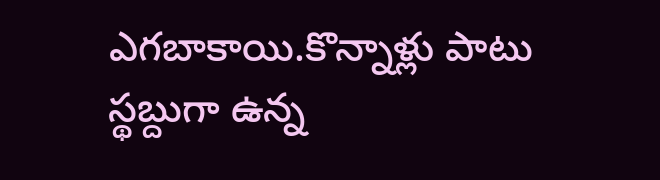ఎగ‌బాకాయి.కొన్నాళ్లు పాటు స్థ‌బ్దుగా ఉన్న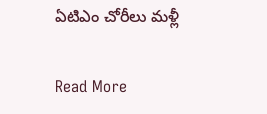ఏటిఎం చోరీలు మ‌ళ్లీ

Read More